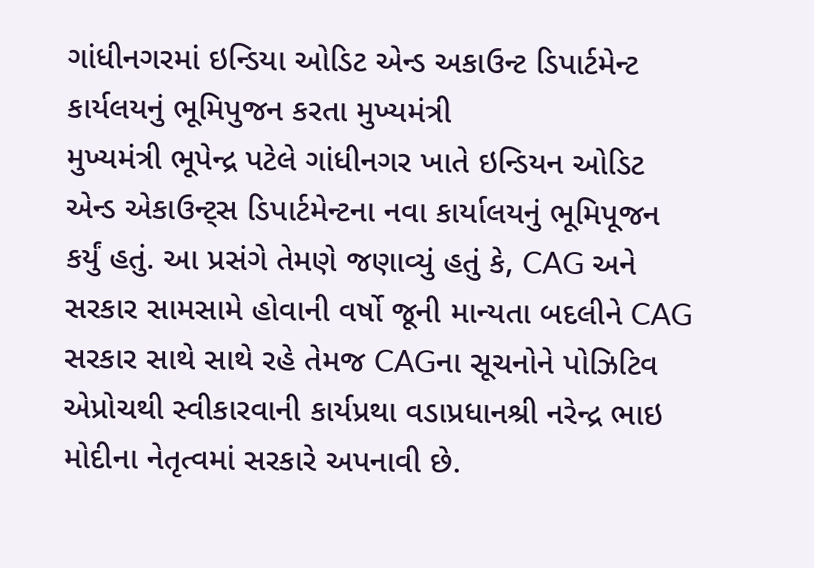ગાંધીનગરમાં ઇન્ડિયા ઓડિટ એન્ડ અકાઉન્ટ ડિપાર્ટમેન્ટ કાર્યલયનું ભૂમિપુજન કરતા મુખ્યમંત્રી
મુખ્યમંત્રી ભૂપેન્દ્ર પટેલે ગાંધીનગર ખાતે ઇન્ડિયન ઓડિટ એન્ડ એકાઉન્ટ્સ ડિપાર્ટમેન્ટના નવા કાર્યાલયનું ભૂમિપૂજન કર્યું હતું. આ પ્રસંગે તેમણે જણાવ્યું હતું કે, CAG અને સરકાર સામસામે હોવાની વર્ષો જૂની માન્યતા બદલીને CAG સરકાર સાથે સાથે રહે તેમજ CAGના સૂચનોને પોઝિટિવ એપ્રોચથી સ્વીકારવાની કાર્યપ્રથા વડાપ્રધાનશ્રી નરેન્દ્ર ભાઇ મોદીના નેતૃત્વમાં સરકારે અપનાવી છે.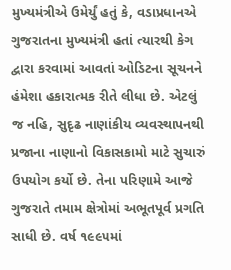મુખ્યમંત્રીએ ઉમેર્યું હતું કે, વડાપ્રધાનએ ગુજરાતના મુખ્યમંત્રી હતાં ત્યારથી કેગ દ્વારા કરવામાં આવતાં ઓડિટના સૂચનને હંમેશા હકારાત્મક રીતે લીધા છે. એટલું જ નહિ, સુદૃઢ નાણાંકીય વ્યવસ્થાપનથી પ્રજાના નાણાનો વિકાસકામો માટે સુચારું ઉપયોગ કર્યો છે. તેના પરિણામે આજે ગુજરાતે તમામ ક્ષેત્રોમાં અભૂતપૂર્વ પ્રગતિ સાધી છે. વર્ષ ૧૯૯૫માં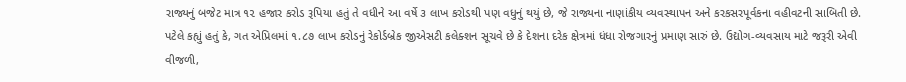રાજ્યનું બજેટ માત્ર ૧૨ હજાર કરોડ રૂપિયા હતું તે વધીને આ વર્ષે ૩ લાખ કરોડથી પણ વધુનું થયું છે, જે રાજ્યના નાણાંકીય વ્યવસ્થાપન અને કરકસરપૂર્વકના વહીવટની સાબિતી છે.
પટેલે કહ્યું હતું કે, ગત એપ્રિલમાં ૧.૮૭ લાખ કરોડનું રેકોર્ડબ્રેક જીએસટી કલેક્શન સૂચવે છે કે દેશના દરેક ક્ષેત્રમાં ધંધા રોજગારનું પ્રમાણ સારું છે. ઉદ્યોગ-વ્યવસાય માટે જરૂરી એવી વીજળી,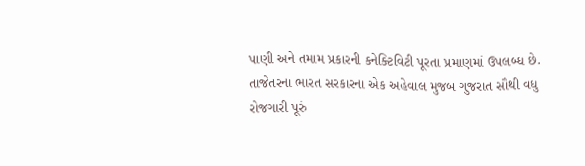પાણી અને તમામ પ્રકારની કનેક્ટિવિટી પૂરતા પ્રમાણમાં ઉપલબ્ધ છે.
તાજેતરના ભારત સરકારના એક અહેવાલ મુજબ ગુજરાત સૌથી વધુ રોજગારી પૂરું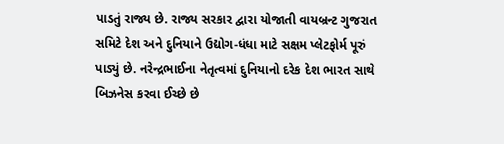પાડતું રાજ્ય છે. રાજ્ય સરકાર દ્વારા યોજાતી વાયબ્રન્ટ ગુજરાત સમિટે દેશ અને દુનિયાને ઉદ્યોગ-ધંધા માટે સક્ષમ પ્લેટફોર્મ પૂરું પાડ્યું છે. નરેન્દ્રભાઈના નેતૃત્વમાં દુનિયાનો દરેક દેશ ભારત સાથે બિઝનેસ કરવા ઈચ્છે છે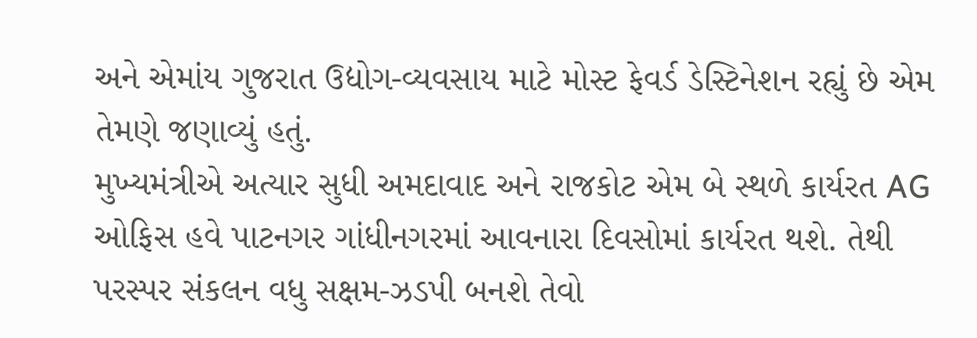અને એમાંય ગુજરાત ઉદ્યોગ-વ્યવસાય માટે મોસ્ટ ફેવર્ડ ડેસ્ટિનેશન રહ્યું છે એમ તેમણે જણાવ્યું હતું.
મુખ્યમંત્રીએ અત્યાર સુધી અમદાવાદ અને રાજકોટ એમ બે સ્થળે કાર્યરત AG ઓફિસ હવે પાટનગર ગાંધીનગરમાં આવનારા દિવસોમાં કાર્યરત થશે. તેથી પરસ્પર સંકલન વધુ સક્ષમ-ઝડપી બનશે તેવો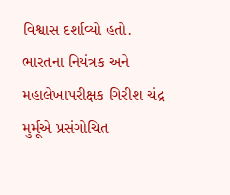વિશ્વાસ દર્શાવ્યો હતો.
ભારતના નિયંત્રક અને મહાલેખાપરીક્ષક ગિરીશ ચંદ્ર મુર્મૂએ પ્રસંગોચિત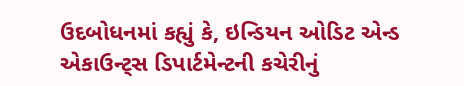ઉદબોધનમાં કહ્યું કે, ઇન્ડિયન ઓડિટ એન્ડ એકાઉન્ટ્સ ડિપાર્ટમેન્ટની કચેરીનું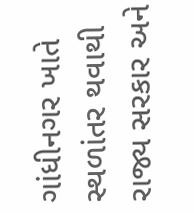ગાંધીનગર ખાતે સ્થળાંતર થવાથી રાજ્ય સરકાર અને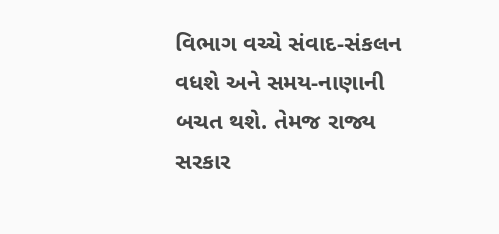વિભાગ વચ્ચે સંવાદ-સંકલન વધશે અને સમય-નાણાની બચત થશે. તેમજ રાજ્ય સરકાર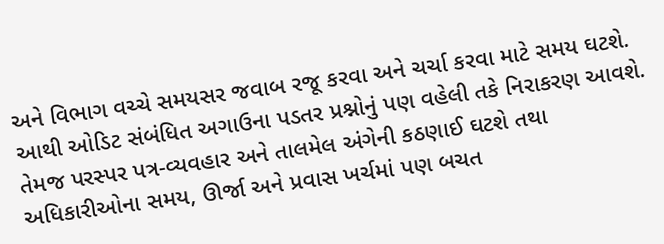અને વિભાગ વચ્ચે સમયસર જવાબ રજૂ કરવા અને ચર્ચા કરવા માટે સમય ઘટશે. આથી ઓડિટ સંબંધિત અગાઉના પડતર પ્રશ્નોનું પણ વહેલી તકે નિરાકરણ આવશે. તેમજ પરસ્પર પત્ર-વ્યવહાર અને તાલમેલ અંગેની કઠણાઈ ઘટશે તથા અધિકારીઓના સમય, ઊર્જા અને પ્રવાસ ખર્ચમાં પણ બચત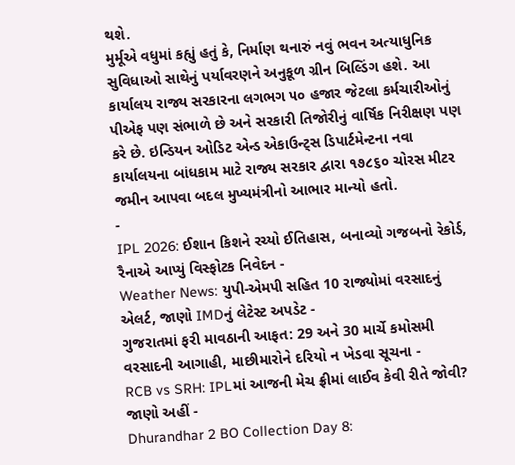થશે.
મુર્મૂએ વધુમાં કહ્યું હતું કે, નિર્માણ થનારું નવું ભવન અત્યાધુનિક સુવિધાઓ સાથેનું પર્યાવરણને અનુકૂળ ગ્રીન બિલ્ડિંગ હશે. આ કાર્યાલય રાજ્ય સરકારના લગભગ ૫૦ હજાર જેટલા કર્મચારીઓનું પીએફ પણ સંભાળે છે અને સરકારી તિજોરીનું વાર્ષિક નિરીક્ષણ પણ કરે છે. ઇન્ડિયન ઓડિટ એન્ડ એકાઉન્ટ્સ ડિપાર્ટમેન્ટના નવા કાર્યાલયના બાંધકામ માટે રાજ્ય સરકાર દ્વારા ૧૭૮૬૦ ચોરસ મીટર જમીન આપવા બદલ મુખ્યમંત્રીનો આભાર માન્યો હતો.
-
IPL 2026: ઈશાન કિશને રચ્યો ઈતિહાસ, બનાવ્યો ગજબનો રેકોર્ડ, રૈનાએ આપ્યું વિસ્ફોટક નિવેદન -
Weather News: યુપી-એમપી સહિત 10 રાજ્યોમાં વરસાદનું એલર્ટ, જાણો IMDનું લેટેસ્ટ અપડેટ -
ગુજરાતમાં ફરી માવઠાની આફત: 29 અને 30 માર્ચે કમોસમી વરસાદની આગાહી, માછીમારોને દરિયો ન ખેડવા સૂચના -
RCB vs SRH: IPLમાં આજની મેચ ફ્રીમાં લાઈવ કેવી રીતે જોવી? જાણો અહીં -
Dhurandhar 2 BO Collection Day 8: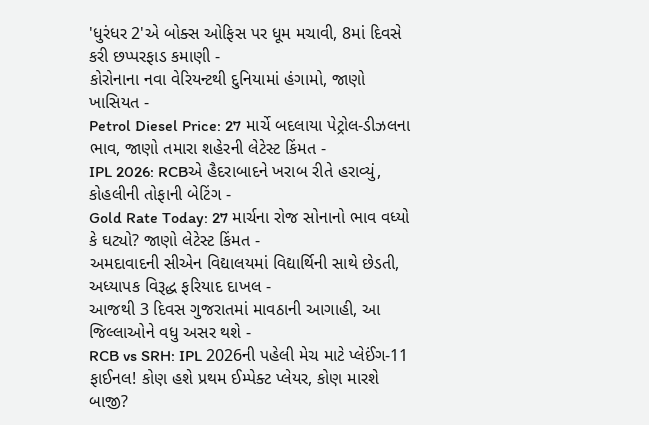'ધુરંધર 2'એ બોક્સ ઓફિસ પર ધૂમ મચાવી, 8માં દિવસે કરી છપ્પરફાડ કમાણી -
કોરોનાના નવા વેરિયન્ટથી દુનિયામાં હંગામો, જાણો ખાસિયત -
Petrol Diesel Price: 27 માર્ચે બદલાયા પેટ્રોલ-ડીઝલના ભાવ, જાણો તમારા શહેરની લેટેસ્ટ કિંમત -
IPL 2026: RCBએ હૈદરાબાદને ખરાબ રીતે હરાવ્યું, કોહલીની તોફાની બેટિંગ -
Gold Rate Today: 27 માર્ચના રોજ સોનાનો ભાવ વધ્યો કે ઘટ્યો? જાણો લેટેસ્ટ કિંમત -
અમદાવાદની સીએન વિદ્યાલયમાં વિદ્યાર્થિની સાથે છેડતી, અધ્યાપક વિરૂદ્ધ ફરિયાદ દાખલ -
આજથી 3 દિવસ ગુજરાતમાં માવઠાની આગાહી, આ જિલ્લાઓને વધુ અસર થશે -
RCB vs SRH: IPL 2026ની પહેલી મેચ માટે પ્લેઈંગ-11 ફાઈનલ! કોણ હશે પ્રથમ ઈમ્પેક્ટ પ્લેયર, કોણ મારશે બાજી?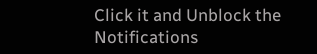Click it and Unblock the Notifications